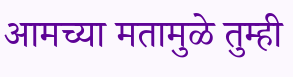आमच्या मतामुळे तुम्ही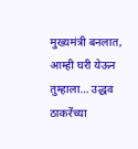मुख्यमंत्री बनलात, आम्ही घरी येऊन तुम्हाला… उद्धव ठाकरेंच्या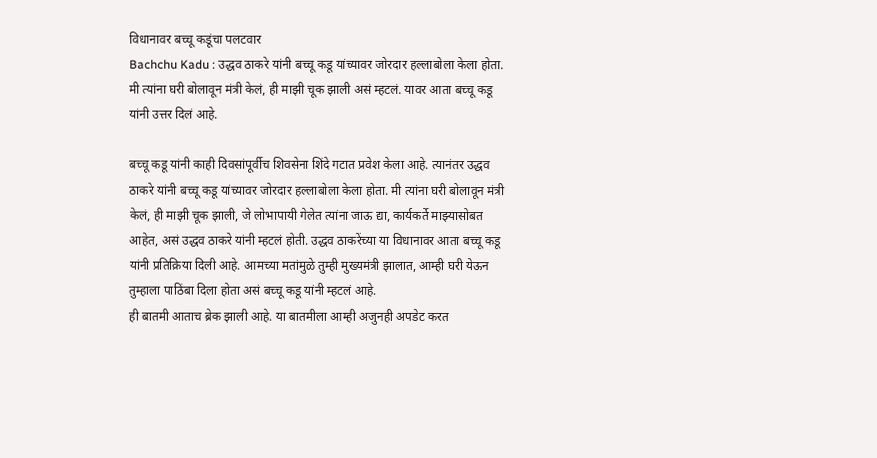विधानावर बच्चू कडूंचा पलटवार
Bachchu Kadu : उद्धव ठाकरे यांनी बच्चू कडू यांच्यावर जोरदार हल्लाबोला केला होता. मी त्यांना घरी बोलावून मंत्री केलं, ही माझी चूक झाली असं म्हटलं. यावर आता बच्चू कडू यांनी उत्तर दिलं आहे.

बच्चू कडू यांनी काही दिवसांपूर्वीच शिवसेना शिंदे गटात प्रवेश केला आहे. त्यानंतर उद्धव ठाकरे यांनी बच्चू कडू यांच्यावर जोरदार हल्लाबोला केला होता. मी त्यांना घरी बोलावून मंत्री केलं, ही माझी चूक झाली, जे लोभापायी गेलेत त्यांना जाऊ द्या, कार्यकर्ते माझ्यासोबत आहेत, असं उद्धव ठाकरे यांनी म्हटलं होती. उद्धव ठाकरेंच्या या विधानावर आता बच्चू कडू यांनी प्रतिक्रिया दिली आहे. आमच्या मतांमुळे तुम्ही मुख्यमंत्री झालात, आम्ही घरी येऊन तुम्हाला पाठिंबा दिला होता असं बच्चू कडू यांनी म्हटलं आहे.
ही बातमी आताच ब्रेक झाली आहे. या बातमीला आम्ही अजुनही अपडेट करत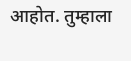आहोत. तुम्हाला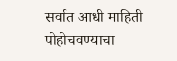सर्वात आधी माहिती पोहोचवण्याचा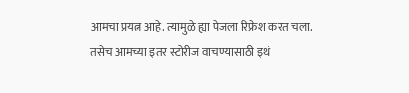आमचा प्रयत्न आहे. त्यामुळे ह्या पेजला रिफ्रेश करत चला. तसेच आमच्या इतर स्टोरीज वाचण्यासाठी इथं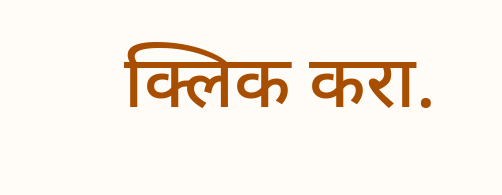क्लिक करा.